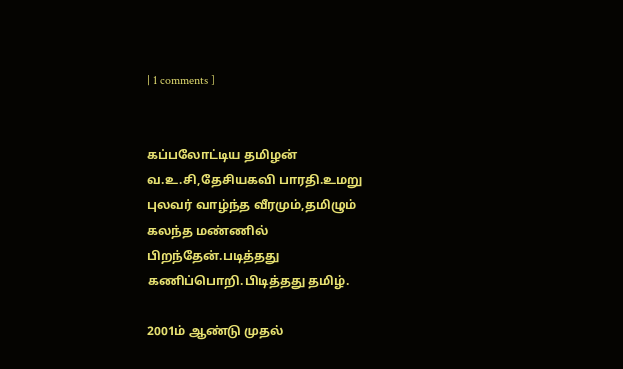| 1 comments ]


கப்பலோட்டிய தமிழன் வ.உ.சி,தேசியகவி பாரதி.உமறு புலவர் வாழ்ந்த வீரமும்,தமிழும் கலந்த மண்ணில் பிறந்தேன்.படித்தது கணிப்பொறி.பிடித்தது தமிழ்.

2001ம் ஆண்டு முதல்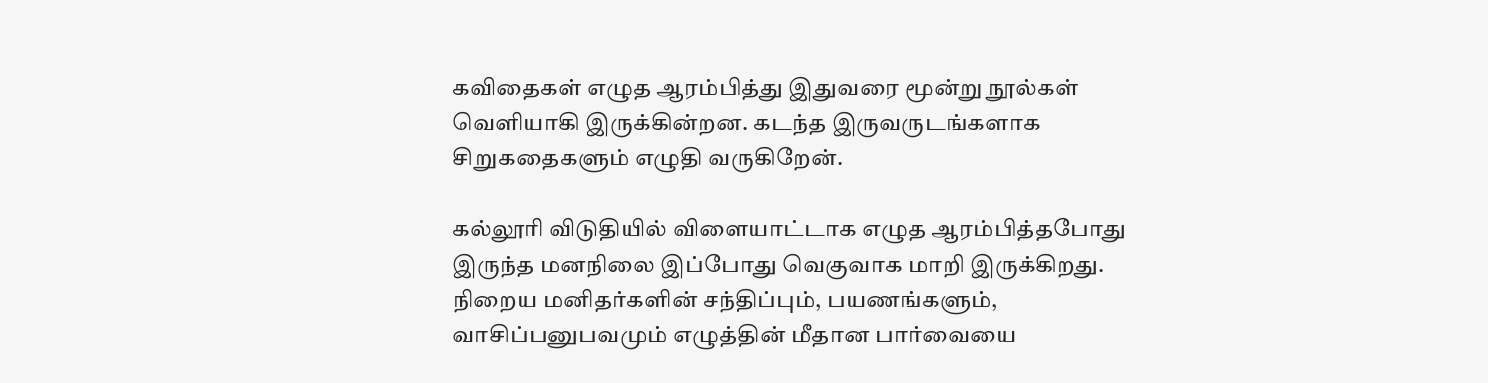கவிதைகள் எழுத ஆரம்பித்து இதுவரை மூன்று நூல்கள் வெளியாகி இருக்கின்றன. கடந்த இருவருடங்களாக சிறுகதைகளும் எழுதி வருகிறேன்.

கல்லூரி விடுதியில் விளையாட்டாக எழுத ஆரம்பித்தபோது இருந்த மனநிலை இப்போது வெகுவாக மாறி இருக்கிறது. நிறைய மனிதர்களின் சந்திப்பும், பயணங்களும், வாசிப்பனுபவமும் எழுத்தின் மீதான பார்வையை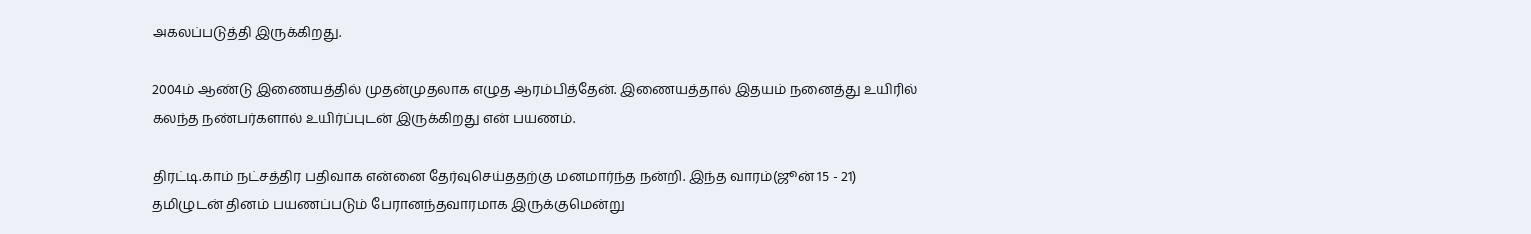அகலப்படுத்தி இருக்கிறது.

2004ம் ஆண்டு இணையத்தில் முதன்முதலாக எழுத ஆரம்பித்தேன். இணையத்தால் இதயம் நனைத்து உயிரில் கலந்த நண்பர்களால் உயிர்ப்புடன் இருக்கிறது என் பயணம்.

திரட்டி.காம் நட்சத்திர பதிவாக என்னை தேர்வுசெய்ததற்கு மனமார்ந்த நன்றி. இந்த வாரம்(ஜூன் 15 - 21) தமிழுடன் தினம் பயணப்படும் பேரானந்தவாரமாக இருக்குமென்று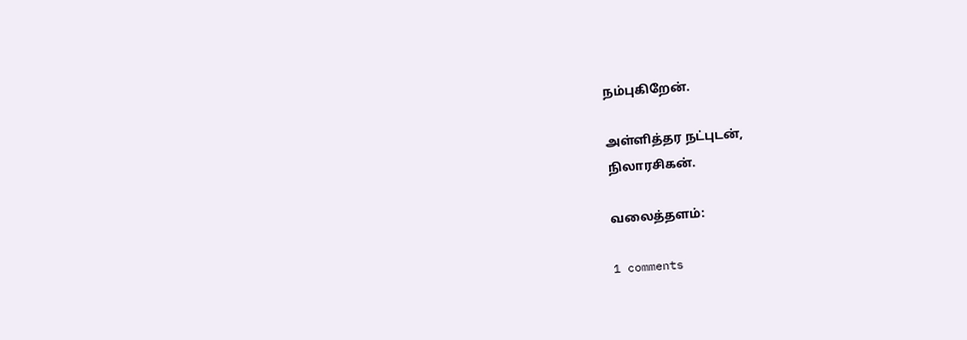நம்புகிறேன்.

அள்ளித்தர நட்புடன்,
நிலாரசிகன்.

வலைத்தளம்:

1 comments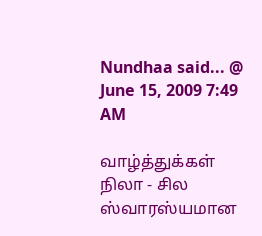Nundhaa said... @ June 15, 2009 7:49 AM

வாழ்த்துக்கள் நிலா - சில ஸ்வாரஸ்யமான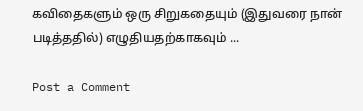கவிதைகளும் ஒரு சிறுகதையும் (இதுவரை நான் படித்ததில்) எழுதியதற்காகவும் ...

Post a Comment